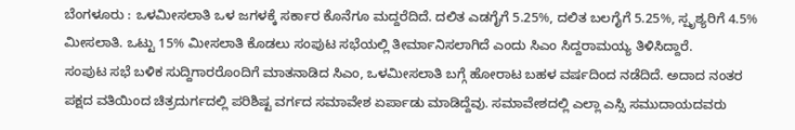ಬೆಂಗಳೂರು : ಒಳಮೀಸಲಾತಿ ಒಳ ಜಗಳಕ್ಕೆ ಸರ್ಕಾರ ಕೊನೆಗೂ ಮದ್ದರೆದಿದೆ. ದಲಿತ ಎಡಗೈಗೆ 5.25%, ದಲಿತ ಬಲಗೈಗೆ 5.25%, ಸ್ಪೃಶ್ಯರಿಗೆ 4.5% ಮೀಸಲಾತಿ. ಒಟ್ಟು 15% ಮೀಸಲಾತಿ ಕೊಡಲು ಸಂಪುಟ ಸಭೆಯಲ್ಲಿ ತೀರ್ಮಾನಿಸಲಾಗಿದೆ ಎಂದು ಸಿಎಂ ಸಿದ್ದರಾಮಯ್ಯ ತಿಳಿಸಿದ್ದಾರೆ.
ಸಂಪುಟ ಸಭೆ ಬಳಿಕ ಸುದ್ದಿಗಾರರೊಂದಿಗೆ ಮಾತನಾಡಿದ ಸಿಎಂ, ಒಳಮೀಸಲಾತಿ ಬಗ್ಗೆ ಹೋರಾಟ ಬಹಳ ವರ್ಷದಿಂದ ನಡೆದಿದೆ. ಅದಾದ ನಂತರ ಪಕ್ಷದ ವತಿಯಿಂದ ಚಿತ್ರದುರ್ಗದಲ್ಲಿ ಪರಿಶಿಷ್ಟ ವರ್ಗದ ಸಮಾವೇಶ ಏರ್ಪಾಡು ಮಾಡಿದ್ದೆವು. ಸಮಾವೇಶದಲ್ಲಿ ಎಲ್ಲಾ ಎಸ್ಸಿ ಸಮುದಾಯದವರು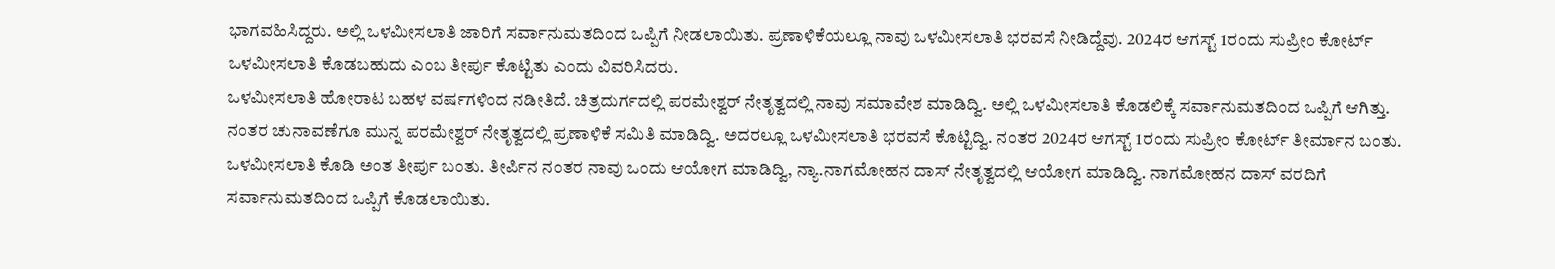ಭಾಗವಹಿಸಿದ್ದರು. ಅಲ್ಲಿ ಒಳಮೀಸಲಾತಿ ಜಾರಿಗೆ ಸರ್ವಾನುಮತದಿಂದ ಒಪ್ಪಿಗೆ ನೀಡಲಾಯಿತು. ಪ್ರಣಾಳಿಕೆಯಲ್ಲೂ ನಾವು ಒಳಮೀಸಲಾತಿ ಭರವಸೆ ನೀಡಿದ್ದೆವು. 2024ರ ಆಗಸ್ಟ್ 1ರಂದು ಸುಪ್ರೀಂ ಕೋರ್ಟ್ ಒಳಮೀಸಲಾತಿ ಕೊಡಬಹುದು ಎಂಬ ತೀರ್ಪು ಕೊಟ್ಟಿತು ಎಂದು ವಿವರಿಸಿದರು.
ಒಳಮೀಸಲಾತಿ ಹೋರಾಟ ಬಹಳ ವರ್ಷಗಳಿಂದ ನಡೀತಿದೆ. ಚಿತ್ರದುರ್ಗದಲ್ಲಿ ಪರಮೇಶ್ವರ್ ನೇತೃತ್ವದಲ್ಲಿ ನಾವು ಸಮಾವೇಶ ಮಾಡಿದ್ವಿ. ಅಲ್ಲಿ ಒಳಮೀಸಲಾತಿ ಕೊಡಲಿಕ್ಕೆ ಸರ್ವಾನುಮತದಿಂದ ಒಪ್ಪಿಗೆ ಆಗಿತ್ತು. ನಂತರ ಚುನಾವಣೆಗೂ ಮುನ್ನ ಪರಮೇಶ್ವರ್ ನೇತೃತ್ವದಲ್ಲಿ ಪ್ರಣಾಳಿಕೆ ಸಮಿತಿ ಮಾಡಿದ್ವಿ. ಅದರಲ್ಲೂ ಒಳಮೀಸಲಾತಿ ಭರವಸೆ ಕೊಟ್ಟಿದ್ವಿ. ನಂತರ 2024ರ ಆಗಸ್ಟ್ 1ರಂದು ಸುಪ್ರೀಂ ಕೋರ್ಟ್ ತೀರ್ಮಾನ ಬಂತು. ಒಳಮೀಸಲಾತಿ ಕೊಡಿ ಅಂತ ತೀರ್ಪು ಬಂತು. ತೀರ್ಪಿನ ನಂತರ ನಾವು ಒಂದು ಆಯೋಗ ಮಾಡಿದ್ವಿ, ನ್ಯಾ.ನಾಗಮೋಹನ ದಾಸ್ ನೇತೃತ್ವದಲ್ಲಿ ಆಯೋಗ ಮಾಡಿದ್ವಿ. ನಾಗಮೋಹನ ದಾಸ್ ವರದಿಗೆ ಸರ್ವಾನುಮತದಿಂದ ಒಪ್ಪಿಗೆ ಕೊಡಲಾಯಿತು.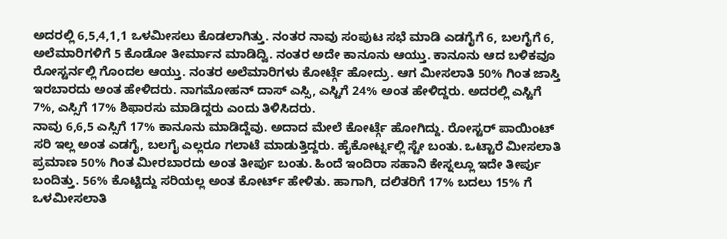ಅದರಲ್ಲಿ 6,5,4,1,1 ಒಳಮೀಸಲು ಕೊಡಲಾಗಿತ್ತು. ನಂತರ ನಾವು ಸಂಪುಟ ಸಭೆ ಮಾಡಿ ಎಡಗೈಗೆ 6, ಬಲಗೈಗೆ 6, ಅಲೆಮಾರಿಗಳಿಗೆ 5 ಕೊಡೋ ತೀರ್ಮಾನ ಮಾಡಿದ್ವಿ. ನಂತರ ಅದೇ ಕಾನೂನು ಆಯ್ತು. ಕಾನೂನು ಆದ ಬಳಿಕವೂ ರೋಸ್ಟರ್ನಲ್ಲಿ ಗೊಂದಲ ಆಯ್ತು. ನಂತರ ಅಲೆಮಾರಿಗಳು ಕೋರ್ಟ್ಗೆ ಹೋದ್ರು. ಆಗ ಮೀಸಲಾತಿ 50% ಗಿಂತ ಜಾಸ್ತಿ ಇರಬಾರದು ಅಂತ ಹೇಳಿದರು. ನಾಗಮೋಹನ್ ದಾಸ್ ಎಸ್ಸಿ, ಎಸ್ಟಿಗೆ 24% ಅಂತ ಹೇಳಿದ್ದರು. ಅದರಲ್ಲಿ ಎಸ್ಟಿಗೆ 7%, ಎಸ್ಸಿಗೆ 17% ಶಿಫಾರಸು ಮಾಡಿದ್ದರು ಎಂದು ತಿಳಿಸಿದರು.
ನಾವು 6,6,5 ಎಸ್ಸಿಗೆ 17% ಕಾನೂನು ಮಾಡಿದ್ದೆವು. ಅದಾದ ಮೇಲೆ ಕೋರ್ಟ್ಗೆ ಹೋಗಿದ್ದು. ರೋಸ್ಟರ್ ಪಾಯಿಂಟ್ ಸರಿ ಇಲ್ಲ ಅಂತ ಎಡಗೈ, ಬಲಗೈ ಎಲ್ಲರೂ ಗಲಾಟೆ ಮಾಡುತ್ತಿದ್ದರು. ಹೈಕೋರ್ಟ್ನಲ್ಲಿ ಸ್ಟೇ ಬಂತು. ಒಟ್ಟಾರೆ ಮೀಸಲಾತಿ ಪ್ರಮಾಣ 50% ಗಿಂತ ಮೀರಬಾರದು ಅಂತ ತೀರ್ಪು ಬಂತು. ಹಿಂದೆ ಇಂದಿರಾ ಸಹಾನಿ ಕೇಸ್ನಲ್ಲೂ ಇದೇ ತೀರ್ಪು ಬಂದಿತ್ತು. 56% ಕೊಟ್ಟಿದ್ದು ಸರಿಯಲ್ಲ ಅಂತ ಕೋರ್ಟ್ ಹೇಳಿತು. ಹಾಗಾಗಿ, ದಲಿತರಿಗೆ 17% ಬದಲು 15% ಗೆ ಒಳಮೀಸಲಾತಿ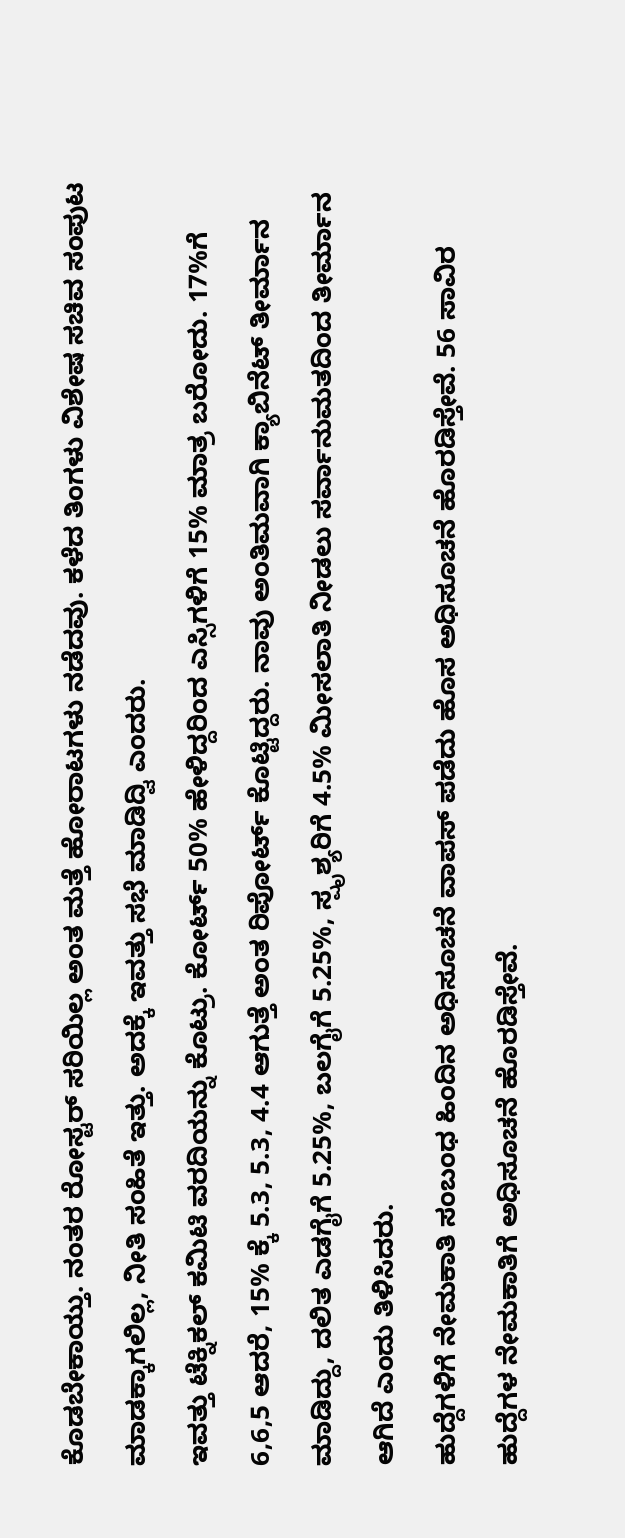ಕೊಡಬೇಕಾಯ್ತು. ನಂತರ ರೋಸ್ಟರ್ ಸರಿಯಿಲ್ಲ ಅಂತ ಮತ್ತೆ ಹೋರಾಟಗಳು ನಡೆದವು. ಕಳೆದ ತಿಂಗಳು ವಿಶೇಷ ಸಚಿವ ಸಂಪುಟ ಮಾಡಕ್ಕಾಗಲಿಲ್ಲ, ನೀತಿ ಸಂಹಿತೆ ಇತ್ತು. ಅದಕ್ಕೆ ಇವತ್ತು ಸಭೆ ಮಾಡಿದ್ವಿ ಎಂದರು.
ಇವತ್ತು ಟೆಕ್ನಿಕಲ್ ಕಮಿಟಿ ವರದಿಯನ್ನು ಕೊಟ್ರು. ಕೋರ್ಟ್ 50% ಹೇಳಿದ್ದರಿಂದ ಎಸ್ಸಿಗಳಿಗೆ 15% ಮಾತ್ರ ಬರೋದು. 17%ಗೆ 6,6,5 ಆದರೆ, 15% ಕ್ಕೆ 5.3, 5.3, 4.4 ಆಗುತ್ತೆ ಅಂತ ರಿಪೋರ್ಟ್ ಕೊಟ್ಟಿದ್ದರು. ನಾವು ಅಂತಿಮವಾಗಿ ಕ್ಯಾಬಿನೆಟ್ ತೀರ್ಮಾನ ಮಾಡಿದ್ದು, ದಲಿತ ಎಡಗೈಗೆ 5.25%, ಬಲಗೈಗೆ 5.25%, ಸ್ಪೃಶ್ಯರಿಗೆ 4.5% ಮೀಸಲಾತಿ ನೀಡಲು ಸರ್ವಾನುಮತದಿಂದ ತೀರ್ಮಾನ ಆಗಿದೆ ಎಂದು ತಿಳಿಸಿದರು.
ಹುದ್ದೆಗಳಿಗೆ ನೇಮಕಾತಿ ಸಂಬಂಧ ಹಿಂದಿನ ಅಧಿಸೂಚನೆ ವಾಪಸ್ ಪಡೆದು ಹೊಸ ಅಧಿಸೂಚನೆ ಹೊರಡಿಸ್ತೇವೆ. 56 ಸಾವಿರ ಹುದ್ದೆಗಳ ನೇಮಕಾತಿಗೆ ಅಧಿಸೂಚನೆ ಹೊರಡಿಸ್ತೇವೆ.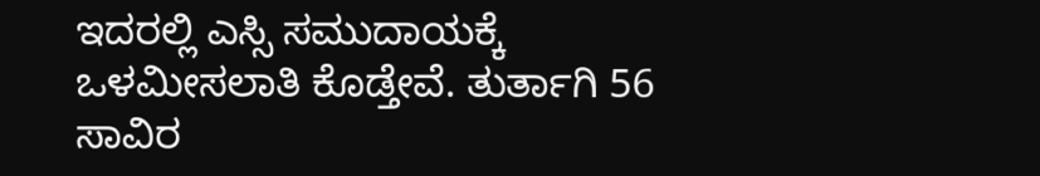ಇದರಲ್ಲಿ ಎಸ್ಸಿ ಸಮುದಾಯಕ್ಕೆ ಒಳಮೀಸಲಾತಿ ಕೊಡ್ತೇವೆ. ತುರ್ತಾಗಿ 56 ಸಾವಿರ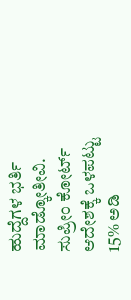ಹುದ್ದೆಗಳ ಭರ್ತಿ ಮಾಡ್ಕೋತೀವಿ. ಸುಪ್ರೀಂ ಕೋರ್ಟ್ ಆದೇಶಕ್ಕೆ ಒಳಪಟ್ಟು 15% ಅಡಿ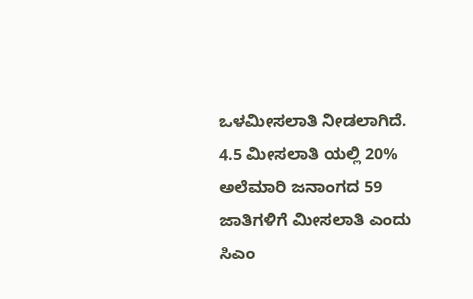ಒಳಮೀಸಲಾತಿ ನೀಡಲಾಗಿದೆ. 4.5 ಮೀಸಲಾತಿ ಯಲ್ಲಿ 20% ಅಲೆಮಾರಿ ಜನಾಂಗದ 59 ಜಾತಿಗಳಿಗೆ ಮೀಸಲಾತಿ ಎಂದು ಸಿಎಂ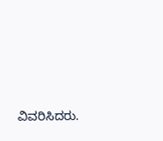ವಿವರಿಸಿದರು.